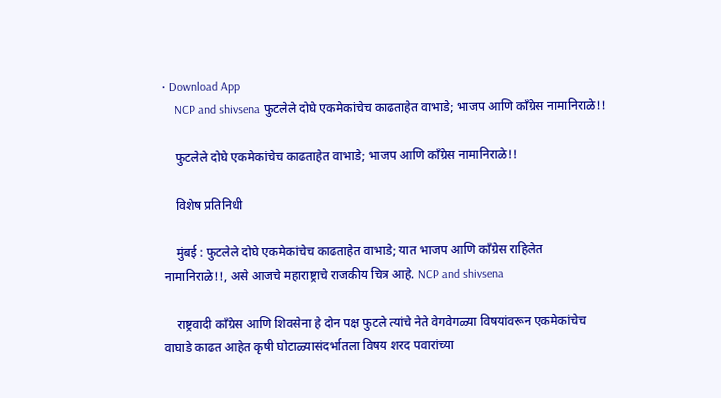• Download App
    NCP and shivsena फुटलेले दोघे एकमेकांचेच काढताहेत वाभाडे; भाजप आणि काँग्रेस नामानिराळे!!

    फुटलेले दोघे एकमेकांचेच काढताहेत वाभाडे; भाजप आणि काँग्रेस नामानिराळे!!

    विशेष प्रतिनिधी

    मुंबई : फुटलेले दोघे एकमेकांचेच काढताहेत वाभाडे; यात भाजप आणि काँग्रेस राहिलेत नामानिराळे!!, असे आजचे महाराष्ट्राचे राजकीय चित्र आहे. NCP and shivsena

    राष्ट्रवादी काँग्रेस आणि शिवसेना हे दोन पक्ष फुटले त्यांचे नेते वेगवेगळ्या विषयांवरून एकमेकांचेच वाघाडे काढत आहेत कृषी घोटाळ्यासंदर्भातला विषय शरद पवारांच्या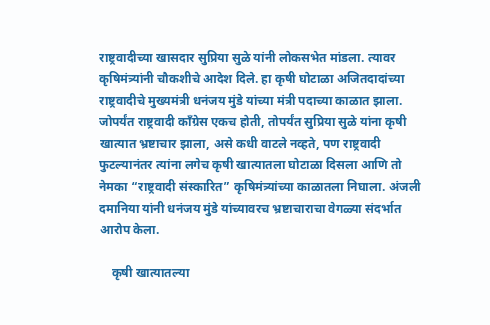राष्ट्रवादीच्या खासदार सुप्रिया सुळे यांनी लोकसभेत मांडला. त्यावर कृषिमंत्र्यांनी चौकशीचे आदेश दिले. हा कृषी घोटाळा अजितदादांच्या राष्ट्रवादीचे मुख्यमंत्री धनंजय मुंडे यांच्या मंत्री पदाच्या काळात झाला. जोपर्यंत राष्ट्रवादी काँग्रेस एकच होती, तोपर्यंत सुप्रिया सुळे यांना कृषी खात्यात भ्रष्टाचार झाला, असे कधी वाटले नव्हते, पण राष्ट्रवादी फुटल्यानंतर त्यांना लगेच कृषी खात्यातला घोटाळा दिसला आणि तो नेमका “राष्ट्रवादी संस्कारित” कृषिमंत्र्यांच्या काळातला निघाला. अंजली दमानिया यांनी धनंजय मुंडे यांच्यावरच भ्रष्टाचाराचा वेगळ्या संदर्भात आरोप केला.

    कृषी खात्यातल्या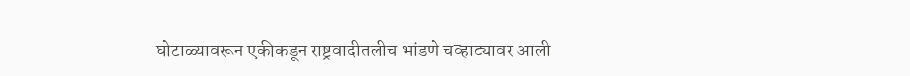घोटाळ्यावरून एकीकडून राष्ट्रवादीतलीच भांडणे चव्हाट्यावर आली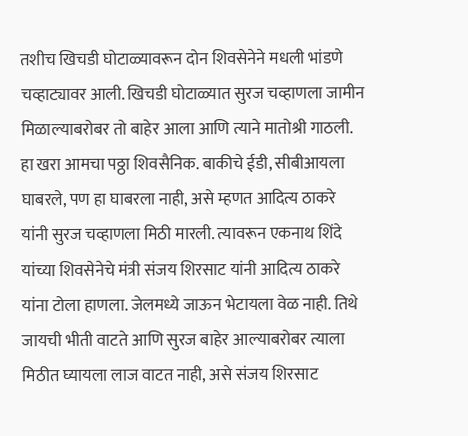तशीच खिचडी घोटाळ्यावरून दोन शिवसेनेने मधली भांडणे चव्हाट्यावर आली. खिचडी घोटाळ्यात सुरज चव्हाणला जामीन मिळाल्याबरोबर तो बाहेर आला आणि त्याने मातोश्री गाठली. हा खरा आमचा पठ्ठा शिवसैनिक. बाकीचे ईडी, सीबीआयला घाबरले, पण हा घाबरला नाही, असे म्हणत आदित्य ठाकरे यांनी सुरज चव्हाणला मिठी मारली. त्यावरून एकनाथ शिंदे यांच्या शिवसेनेचे मंत्री संजय शिरसाट यांनी आदित्य ठाकरे यांना टोला हाणला. जेलमध्ये जाऊन भेटायला वेळ नाही. तिथे जायची भीती वाटते आणि सुरज बाहेर आल्याबरोबर त्याला मिठीत घ्यायला लाज वाटत नाही, असे संजय शिरसाट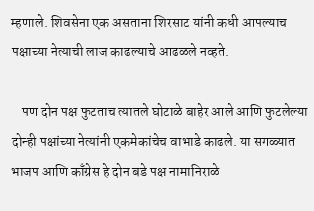म्हणाले. शिवसेना एक असताना शिरसाट यांनी कधी आपल्याच पक्षाच्या नेत्याची लाज काढल्याचे आढळले नव्हते.

    पण दोन पक्ष फुटताच त्यातले घोटाळे बाहेर आले आणि फुटलेल्या दोन्ही पक्षांच्या नेत्यांनी एकमेकांचेच वाभाडे काढले. या सगळ्यात भाजप आणि काँग्रेस हे दोन बडे पक्ष नामानिराळे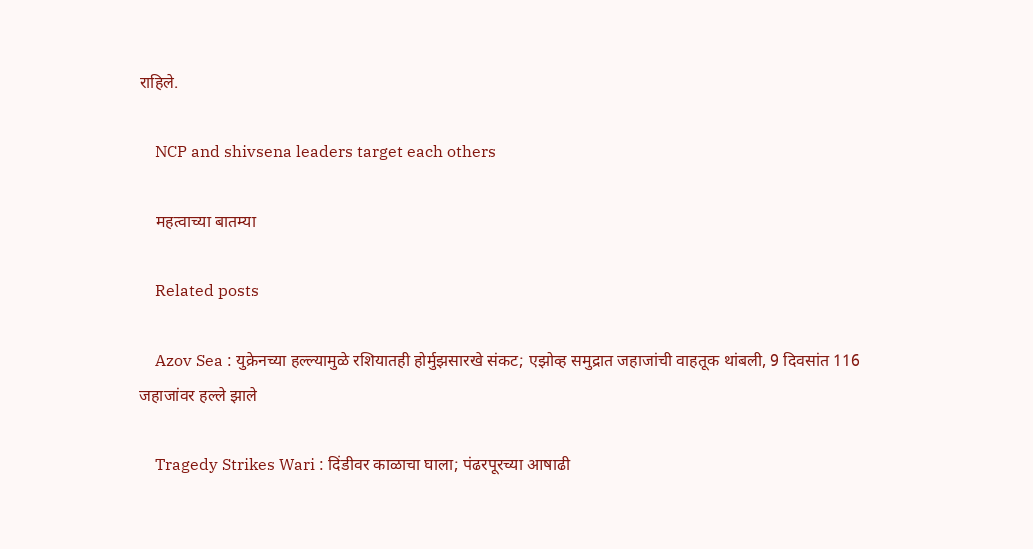राहिले.

    NCP and shivsena leaders target each others

    महत्वाच्या बातम्या

    Related posts

    Azov Sea : युक्रेनच्या हल्ल्यामुळे रशियातही होर्मुझसारखे संकट; एझोव्ह समुद्रात जहाजांची वाहतूक थांबली, 9 दिवसांत 116 जहाजांवर हल्ले झाले

    Tragedy Strikes Wari : दिंडीवर काळाचा घाला; पंढरपूरच्या आषाढी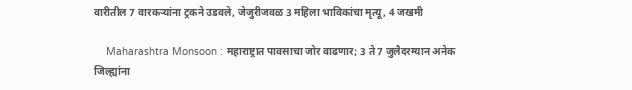वारीतील 7 वारकऱ्यांना ट्रकने उडवले, जेजुरीजवळ 3 महिला भाविकांचा मृत्यू, 4 जखमी

    Maharashtra Monsoon : महाराष्ट्रात पावसाचा जोर वाढणार; 3 ते 7 जुलैदरम्यान अनेक जिल्ह्यांना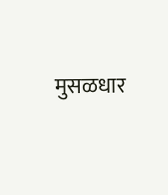मुसळधार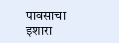पावसाचा इशारा